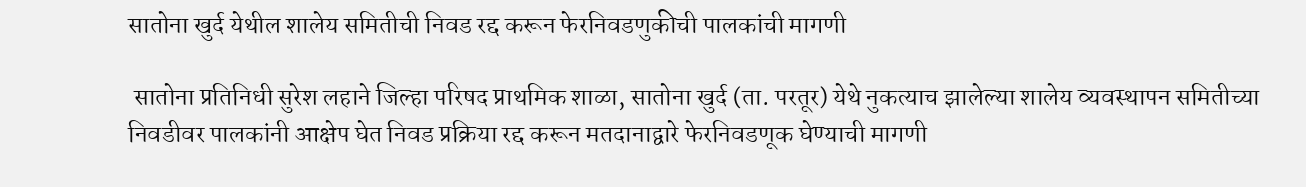सातोना खुर्द येथील शालेय समितीची निवड रद्द करून फेरनिवडणुकीची पालकांची मागणी

 सातोना प्रतिनिधी सुरेश लहाने जिल्हा परिषद प्राथमिक शाळा, सातोना खुर्द (ता. परतूर) येथे नुकत्याच झालेल्या शालेय व्यवस्थापन समितीच्या निवडीवर पालकांनी आक्षेप घेत निवड प्रक्रिया रद्द करून मतदानाद्वारे फेरनिवडणूक घेण्याची मागणी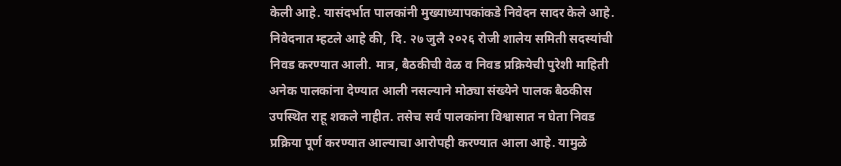केली आहे. यासंदर्भात पालकांनी मुख्याध्यापकांकडे निवेदन सादर केले आहे. निवेदनात म्हटले आहे की, दि. २७ जुलै २०२६ रोजी शालेय समिती सदस्यांची निवड करण्यात आली. मात्र, बैठकीची वेळ व निवड प्रक्रियेची पुरेशी माहिती अनेक पालकांना देण्यात आली नसल्याने मोठ्या संख्येने पालक बैठकीस उपस्थित राहू शकले नाहीत. तसेच सर्व पालकांना विश्वासात न घेता निवड प्रक्रिया पूर्ण करण्यात आल्याचा आरोपही करण्यात आला आहे. यामुळे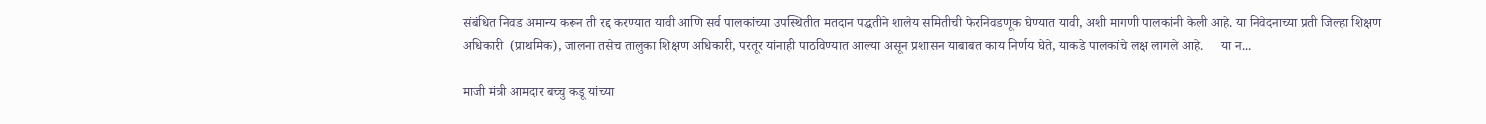संबंधित निवड अमान्य करून ती रद्द करण्यात यावी आणि सर्व पालकांच्या उपस्थितीत मतदान पद्धतीने शालेय समितीची फेरनिवडणूक घेण्यात यावी, अशी मागणी पालकांनी केली आहे. या निवेदनाच्या प्रती जिल्हा शिक्षण अधिकारी  (प्राथमिक), जालना तसेच तालुका शिक्षण अधिकारी, परतूर यांनाही पाठविण्यात आल्या असून प्रशासन याबाबत काय निर्णय घेते, याकडे पालकांचे लक्ष लागले आहे.     या न...

माजी मंत्री आमदार बच्चु कडू यांच्या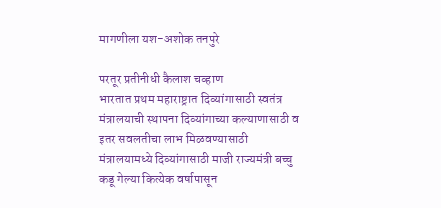मागणीला यश-अशोक तनपुरे

परतूर प्रतीनीधी कैलाश चव्हाण
भारतात प्रथम महाराष्ट्रात दिव्यांगासाठी स्वतंत्र मंत्रालयाची स्थापना दिव्यांगाच्या कल्याणासाठी व इतर सवलतीचा लाभ मिळवण्यासाठी मंत्रालयामध्ये दिव्यांगासाठी माजी राज्यमंत्री बच्चु कडू गेल्या कित्येक वर्षापासून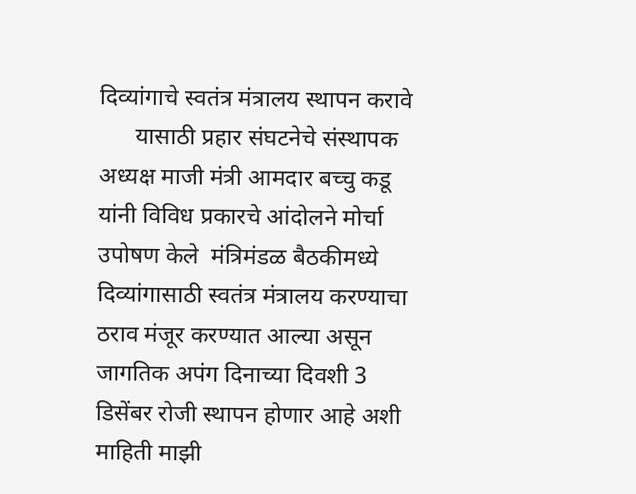दिव्यांगाचे स्वतंत्र मंत्रालय स्थापन करावे
      यासाठी प्रहार संघटनेचे संस्थापक अध्यक्ष माजी मंत्री आमदार बच्चु कडू यांनी विविध प्रकारचे आंदोलने मोर्चा उपोषण केले  मंत्रिमंडळ बैठकीमध्ये दिव्यांगासाठी स्वतंत्र मंत्रालय करण्याचा ठराव मंजूर करण्यात आल्या असून जागतिक अपंग दिनाच्या दिवशी 3 डिसेंबर रोजी स्थापन होणार आहे अशी माहिती माझी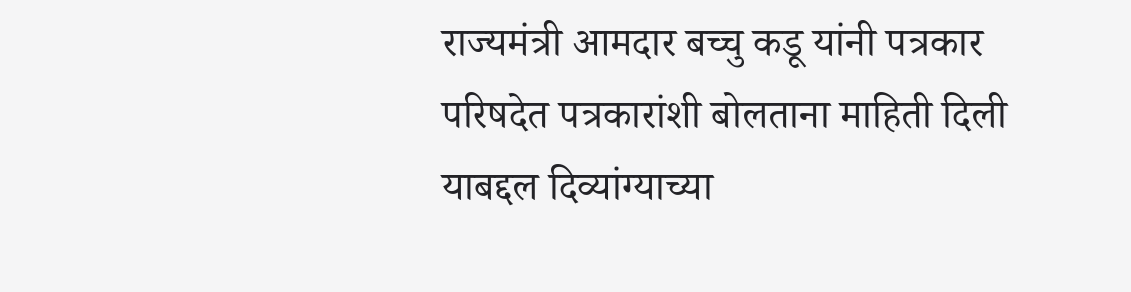राज्यमंत्री आमदार बच्चु कडू यांनी पत्रकार परिषदेत पत्रकारांशी बोलताना माहिती दिली याबद्दल दिव्यांग्याच्या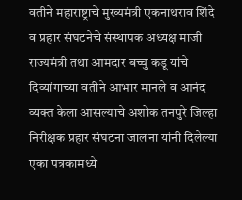वतीने महाराष्ट्राचे मुख्यमंत्री एकनाथराव शिंदे  व प्रहार संघटनेचे संस्थापक अध्यक्ष माजी राज्यमंत्री तथा आमदार बच्चु कडू यांचे दिव्यांगाच्या वतीने आभार मानले व आनंद व्यक्त केला आसल्याचे अशोक तनपुरे जिल्हा निरीक्षक प्रहार संघटना जालना यांनी दिलेल्या एका पत्रकामध्ये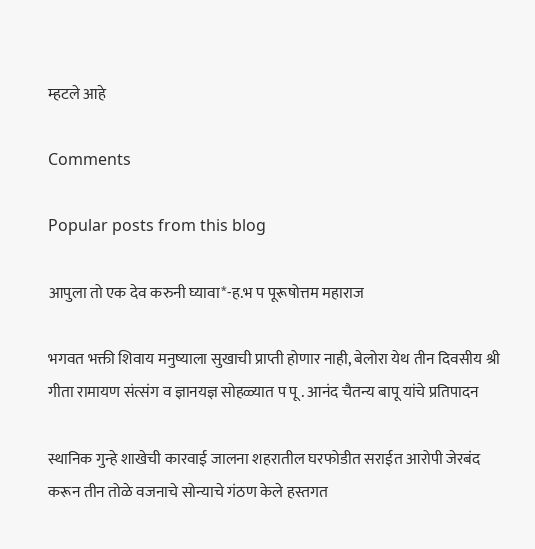म्हटले आहे

Comments

Popular posts from this blog

आपुला तो एक देव करुनी घ्यावा*-ह.भ प पूरूषोत्तम महाराज

भगवत भक्ती शिवाय मनुष्याला सुखाची प्राप्ती होणार नाही, बेलोरा येथ तीन दिवसीय श्री गीता रामायण संत्संग व ज्ञानयज्ञ सोहळ्यात प पू . आनंद चैतन्य बापू यांचे प्रतिपादन

स्थानिक गुन्हे शाखेची कारवाई जालना शहरातील घरफोडीत सराईत आरोपी जेरबंद करून तीन तोळे वजनाचे सोन्याचे गंठण केले हस्तगत